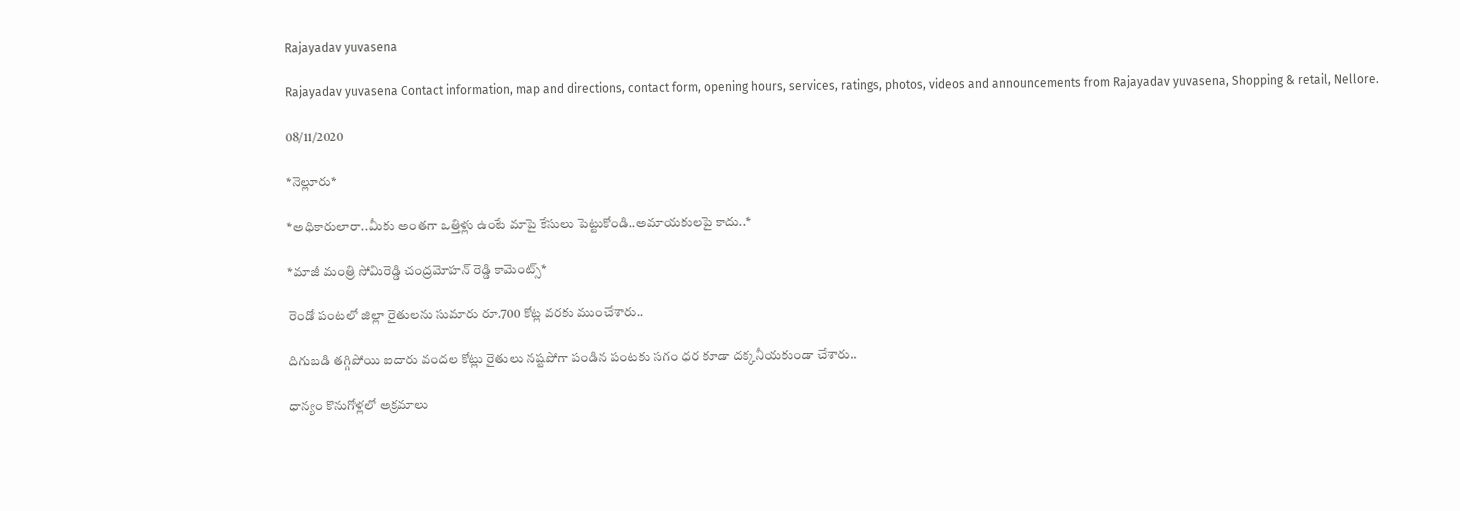Rajayadav yuvasena

Rajayadav yuvasena Contact information, map and directions, contact form, opening hours, services, ratings, photos, videos and announcements from Rajayadav yuvasena, Shopping & retail, Nellore.

08/11/2020

*నెల్లూరు*

*అధికారులారా..మీకు అంతగా ఒత్తిళ్లు ఉంటే మాపై కేసులు పెట్టుకోండి..అమాయకులపై కాదు..*

*మాజీ మంత్రి సోమిరెడ్డి చంద్రమోహన్ రెడ్డి కామెంట్స్*

రెండో పంటలో జిల్లా రైతులను సుమారు రూ.700 కోట్ల వరకు ముంచేశారు..

దిగుబడి తగ్గిపోయి ఐదారు వందల కోట్లు రైతులు నష్టపోగా పండిన పంటకు సగం ధర కూడా దక్కనీయకుండా చేశారు..

ధాన్యం కొనుగోళ్లలో అక్రమాలు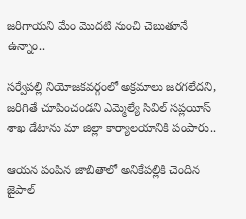జరిగాయని మేం మొదటి నుంచి చెబుతూనే ఉన్నాం..

సర్వేపల్లి నియోజకవర్గంలో అక్రమాలు జరగలేదని, జరిగితే చూపించండని ఎమ్మెల్యే సివిల్ సప్లయీస్ శాఖ డేటాను మా జిల్లా కార్యాలయానికి పంపారు..

ఆయన పంపిన జాబితాలో అనికేపల్లికి చెందిన జైపాల్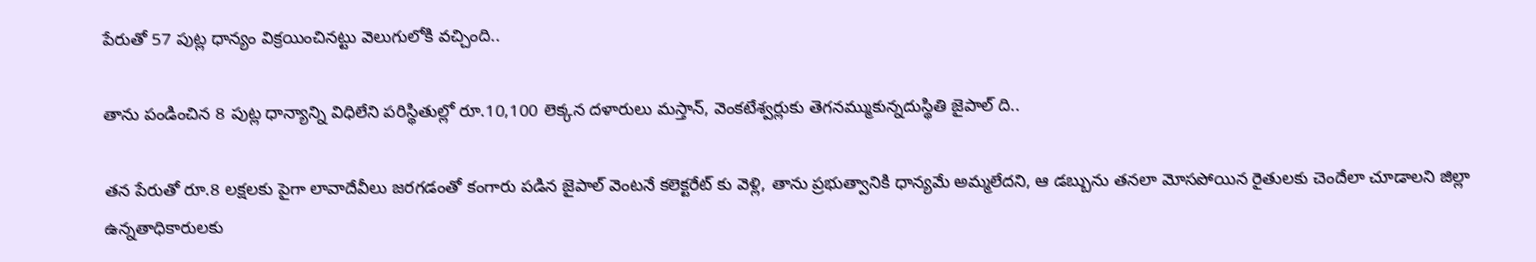పేరుతో 57 పుట్ల ధాన్యం విక్రయించినట్టు వెలుగులోకి వచ్చింది..

తాను పండించిన 8 పుట్ల ధాన్యాన్ని విధిలేని పరిస్థితుల్లో రూ.10,100 లెక్కన దళారులు మస్తాన్, వెంకటేశ్వర్లుకు తెగనమ్ముకున్నదుస్థితి జైపాల్ ది..

తన పేరుతో రూ.8 లక్షలకు పైగా లావాదేవీలు జరగడంతో కంగారు పడిన జైపాల్ వెంటనే కలెక్టరేట్ కు వెళ్లి, తాను ప్రభుత్వానికి ధాన్యమే అమ్మలేదని, ఆ డబ్బును తనలా మోసపోయిన రైతులకు చెందేలా చూడాలని జిల్లా ఉన్నతాధికారులకు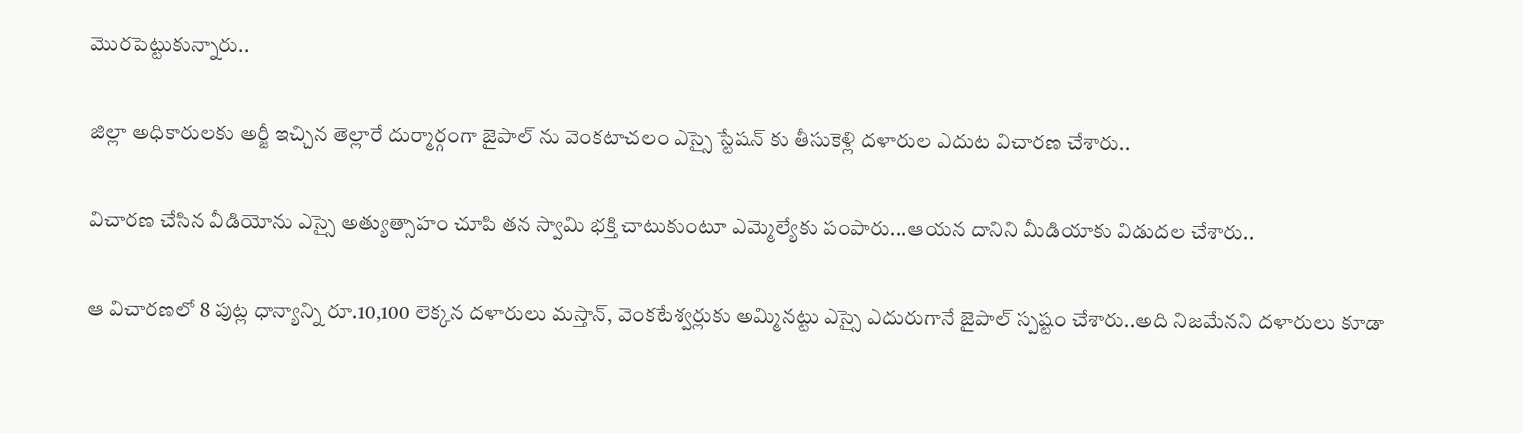మొరపెట్టుకున్నారు..

జిల్లా అధికారులకు అర్జీ ఇచ్చిన తెల్లారే దుర్మార్గంగా జైపాల్ ను వెంకటాచలం ఎస్సై స్టేషన్ కు తీసుకెళ్లి దళారుల ఎదుట విచారణ చేశారు..

విచారణ చేసిన వీడియోను ఎస్సై అత్యుత్సాహం చూపి తన స్వామి భక్తి చాటుకుంటూ ఎమ్మెల్యేకు పంపారు...ఆయన దానిని మీడియాకు విడుదల చేశారు..

ఆ విచారణలో 8 పుట్ల ధాన్యాన్ని రూ.10,100 లెక్కన దళారులు మస్తాన్, వెంకటేశ్వర్లుకు అమ్మినట్టు ఎస్సై ఎదురుగానే జైపాల్ స్పష్టం చేశారు..అది నిజమేనని దళారులు కూడా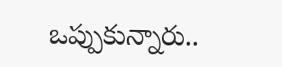ఒప్పుకున్నారు..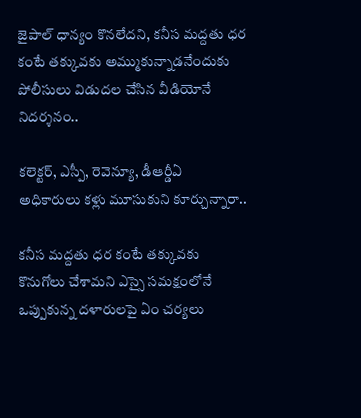జైపాల్ ధాన్యం కొనలేదని, కనీస మద్దతు ధర కంటే తక్కువకు అమ్ముకున్నాడనేందుకు పోలీసులు విడుదల చేసిన వీడియోనే నిదర్శనం..

కలెక్టర్, ఎస్పీ, రెవెన్యూ, డీఆర్డీఏ అధికారులు కళ్లు మూసుకుని కూర్చున్నారా..

కనీస మద్దతు ధర కంటే తక్కువకు కొనుగోలు చేశామని ఎస్సై సమక్షంలోనే ఒప్పుకున్న దళారులపై ఏం చర్యలు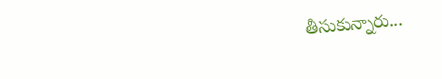తీసుకున్నారు...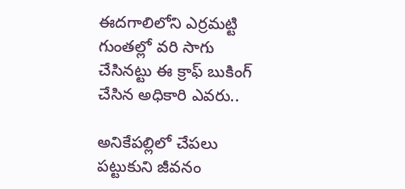ఈదగాలిలోని ఎర్రమట్టి గుంతల్లో వరి సాగు చేసినట్టు ఈ క్రాఫ్ బుకింగ్ చేసిన అధికారి ఎవరు..

అనికేపల్లిలో చేపలు పట్టుకుని జీవనం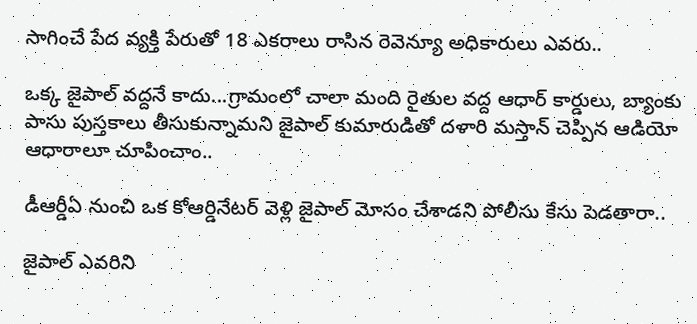సాగించే పేద వ్యక్తి పేరుతో 18 ఎకరాలు రాసిన రెవెన్యూ అధికారులు ఎవరు..

ఒక్క జైపాల్ వద్దనే కాదు...గ్రామంలో చాలా మంది రైతుల వద్ద ఆధార్ కార్డులు, బ్యాంకు పాసు పుస్తకాలు తీసుకున్నామని జైపాల్ కుమారుడితో దళారి మస్తాన్ చెప్పిన ఆడియో ఆధారాలూ చూపించాం..

డీఆర్డీఏ నుంచి ఒక కోఆర్డినేటర్ వెళ్లి జైపాల్ మోసం చేశాడని పోలీసు కేసు పెడతారా..

జైపాల్ ఎవరిని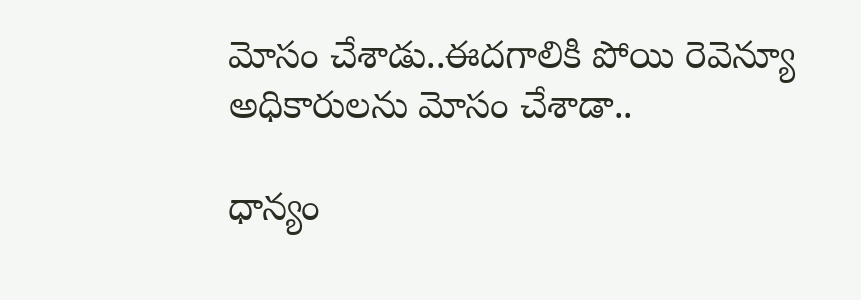మోసం చేశాడు..ఈదగాలికి పోయి రెవెన్యూ అధికారులను మోసం చేశాడా..

ధాన్యం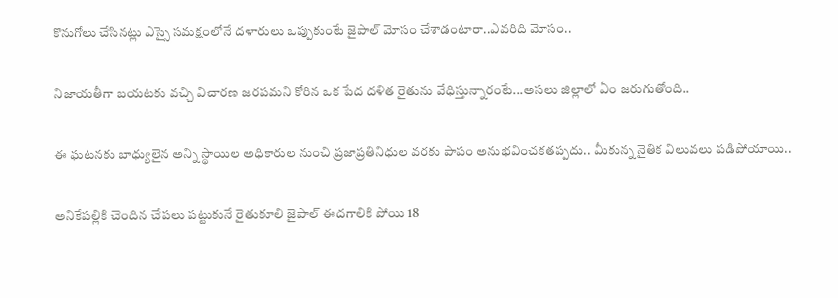కొనుగోలు చేసినట్లు ఎస్సై సమక్షంలోనే దళారులు ఒప్పుకుంటే జైపాల్ మోసం చేశాడంటారా..ఎవరిది మోసం..

నిజాయతీగా బయటకు వచ్చి విచారణ జరపమని కోరిన ఒక పేద దళిత రైతును వేధిస్తున్నారంటే...అసలు జిల్లాలో ఏం జరుగుతోంది..

ఈ ఘటనకు బాధ్యులైన అన్ని స్థాయిల అధికారుల నుంచి ప్రజాప్రతినిధుల వరకు పాపం అనుభవించకతప్పదు.. మీకున్న నైతిక విలువలు పడిపోయాయి..

అనికేపల్లికి చెందిన చేపలు పట్టుకునే రైతుకూలి జైపాల్ ఈదగాలికి పోయి 18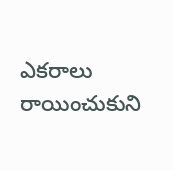ఎకరాలు రాయించుకుని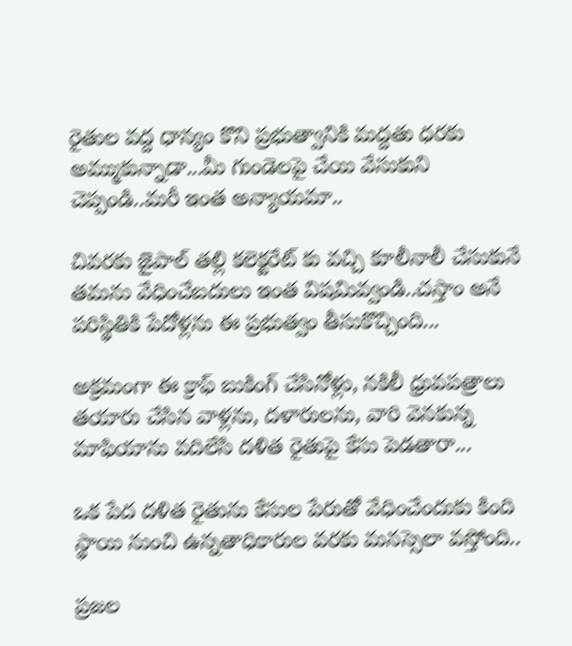రైతుల వద్ద ధాన్యం కొని ప్రభుత్వానికి మద్దతు ధరకు అమ్ముకున్నాడా...మీ గుండెలపై చేయి వేసుకుని చెప్పండి..మరీ ఇంత అన్యాయమా..

చివరకు జైపాల్ తల్లి కలెక్టరేట్ కు వచ్చి కూలీనాలీ చేసుకునే తమను వేధించేబదులు ఇంత విషమివ్వండి..చస్తాం అనే పరిస్థితికి పేదోళ్లను ఈ ప్రభుత్వం తీసుకొచ్చింది...

అక్రమంగా ఈ క్రాఫ్ బుకింగ్ చేసినోళ్లు, నకిలీ ధ్రువపత్రాలు తయారు చేసిన వాళ్లను, దళారులను, వారి వెనకున్న మాఫియాను వదిలేసి దళిత రైతుపై కేసు పెడతారా...

ఒక పేద దళిత రైతును కేసుల పేరుతో వేధించేందుకు కింది స్థాయి నుంచి ఉన్నతాధికారుల వరకు మనస్సెలా వస్తోంది..

ప్రజల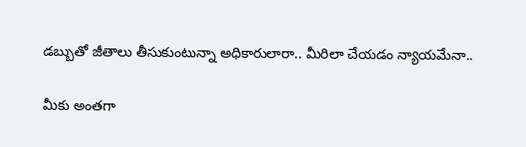డబ్బుతో జీతాలు తీసుకుంటున్నా అధికారులారా.. మీరిలా చేయడం న్యాయమేనా..

మీకు అంతగా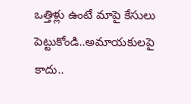ఒత్తిళ్లు ఉంటే మాపై కేసులు పెట్టుకోండి..అమాయకులపై కాదు..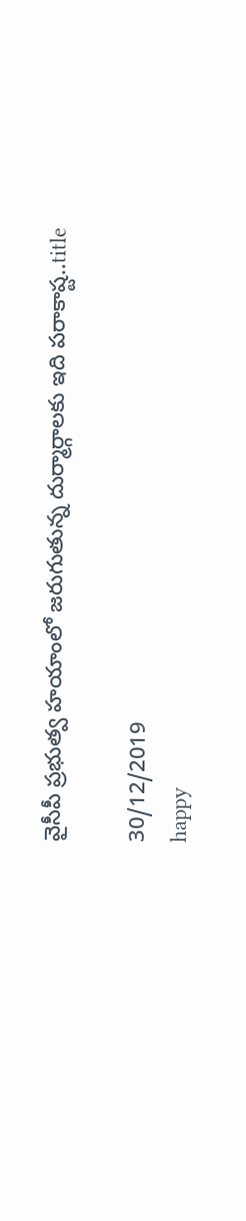వైసీపీ ప్రభుత్వ హయాంలో జరుగుతున్న దుర్మార్గాలకు ఇది పరాకాష్ట..title

30/12/2019
happy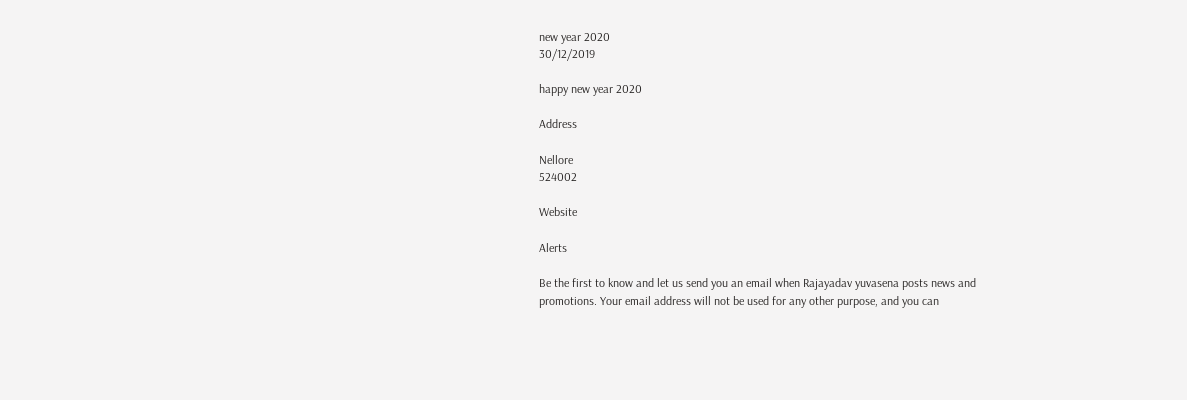new year 2020
30/12/2019

happy new year 2020

Address

Nellore
524002

Website

Alerts

Be the first to know and let us send you an email when Rajayadav yuvasena posts news and promotions. Your email address will not be used for any other purpose, and you can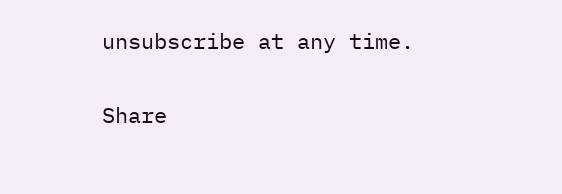unsubscribe at any time.

Share